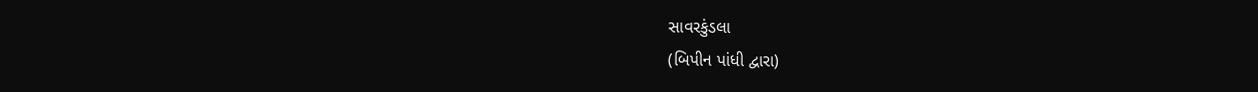સાવરકુંડલા
(બિપીન પાંધી દ્વારા)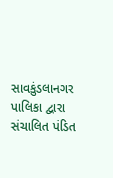સાવકુંડલાનગર પાલિકા દ્વારા સંચાલિત પંડિત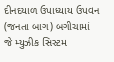દીનદયાળ ઉપાધ્યાય ઉપવન (જનતા બાગ) બગીચામાં જે મ્યુઝીક સિસ્ટમ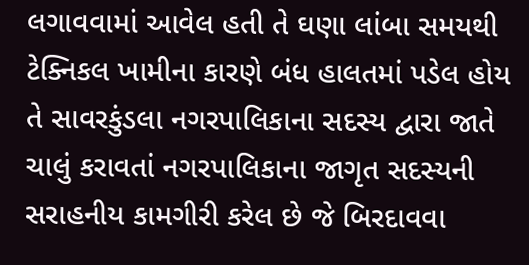લગાવવામાં આવેલ હતી તે ઘણા લાંબા સમયથી ટેક્નિકલ ખામીના કારણે બંધ હાલતમાં પડેલ હોય તે સાવરકુંડલા નગરપાલિકાના સદસ્ય દ્વારા જાતે ચાલું કરાવતાં નગરપાલિકાના જાગૃત સદસ્યની સરાહનીય કામગીરી કરેલ છે જે બિરદાવવા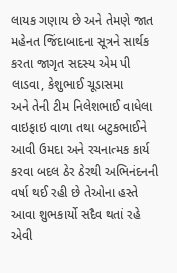લાયક ગણાય છે અને તેમણે જાત મહેનત જિંદાબાદના સૂત્રને સાર્થક કરતા જાગૃત સદસ્ય એમ પી લાડવા, કેશુભાઈ ચૂડાસમા
અને તેની ટીમ નિલેશભાઈ વાધેલા વાઇફાઇ વાળા તથા બટુકભાઈને આવી ઉમદા અને રચનાત્મક કાર્ય કરવા બદલ ઠેર ઠેરથી અભિનંદનની વર્ષા થઈ રહી છે તેઓના હસ્તે આવા શુભકાર્યો સદૈવ થતાં રહે એવી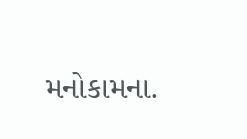મનોકામના.